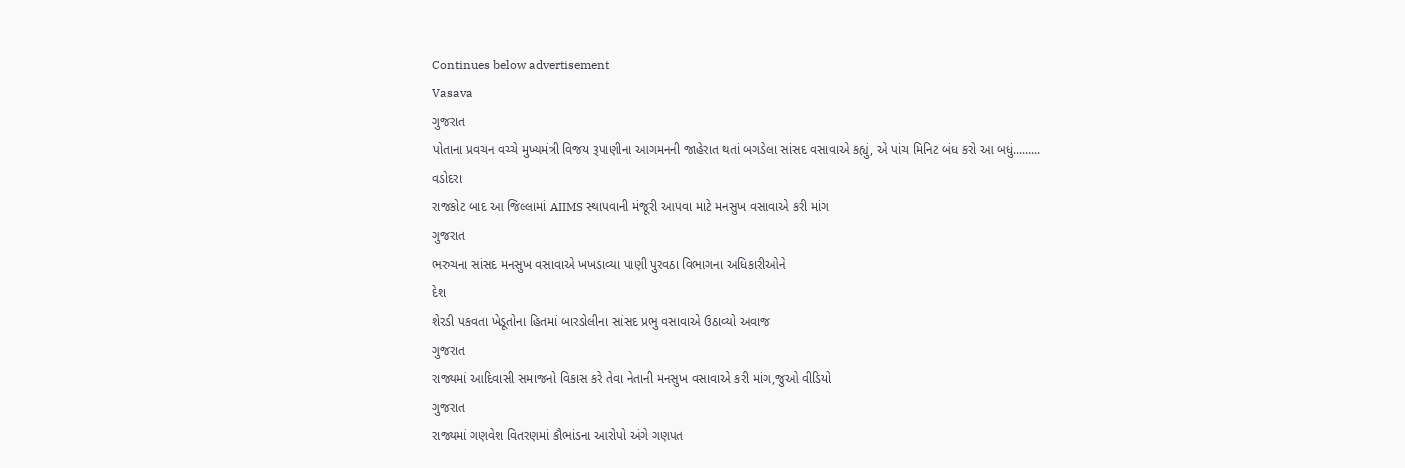Continues below advertisement
Vasava
ગુજરાત
પોતાના પ્રવચન વચ્ચે મુખ્યમંત્રી વિજય રૂપાણીના આગમનની જાહેરાત થતાં બગડેલા સાંસદ વસાવાએ કહ્યું, એ પાંચ મિનિટ બંધ કરો આ બધું.........
વડોદરા
રાજકોટ બાદ આ જિલ્લામાં AIIMS સ્થાપવાની મંજૂરી આપવા માટે મનસુખ વસાવાએ કરી માંગ
ગુજરાત
ભરુચના સાંસદ મનસુખ વસાવાએ ખખડાવ્યા પાણી પુરવઠા વિભાગના અધિકારીઓને
દેશ
શેરડી પકવતા ખેડૂતોના હિતમાં બારડોલીના સાંસદ પ્રભુ વસાવાએ ઉઠાવ્યો અવાજ
ગુજરાત
રાજ્યમાં આદિવાસી સમાજનો વિકાસ કરે તેવા નેતાની મનસુખ વસાવાએ કરી માંગ,જુઓ વીડિયો
ગુજરાત
રાજ્યમાં ગણવેશ વિતરણમાં કૌભાંડના આરોપો અંગે ગણપત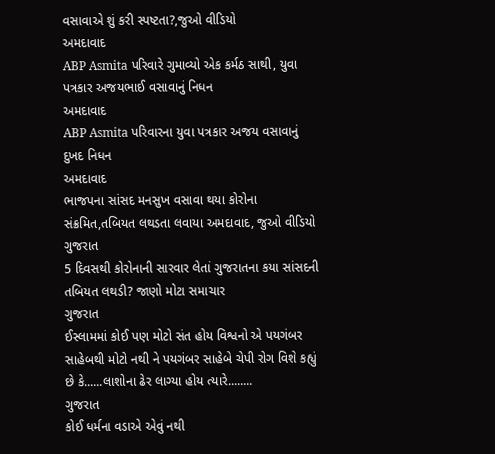વસાવાએ શું કરી સ્પષ્ટતા?,જુઓ વીડિયો
અમદાવાદ
ABP Asmita પરિવારે ગુમાવ્યો એક કર્મઠ સાથી, યુવા પત્રકાર અજયભાઈ વસાવાનું નિધન
અમદાવાદ
ABP Asmita પરિવારના યુવા પત્રકાર અજય વસાવાનું દુખદ નિધન
અમદાવાદ
ભાજપના સાંસદ મનસુખ વસાવા થયા કોરોના સંક્રમિત,તબિયત લથડતા લવાયા અમદાવાદ, જુઓ વીડિયો
ગુજરાત
5 દિવસથી કોરોનાની સારવાર લેતાં ગુજરાતના કયા સાંસદની તબિયત લથડી? જાણો મોટા સમાચાર
ગુજરાત
ઈસ્લામમાં કોઈ પણ મોટો સંત હોય વિશ્વનો એ પયગંબર સાહેબથી મોટો નથી ને પયગંબર સાહેબે ચેપી રોગ વિશે કહ્યું છે કે......લાશોના ઢેર લાગ્યા હોય ત્યારે........
ગુજરાત
કોઈ ધર્મના વડાએ એવું નથી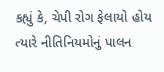કહ્યું કે, ચેપી રોગ ફેલાયો હોય ત્યારે નીતિનિયમોનું પાલન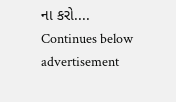ના કરો....
Continues below advertisement